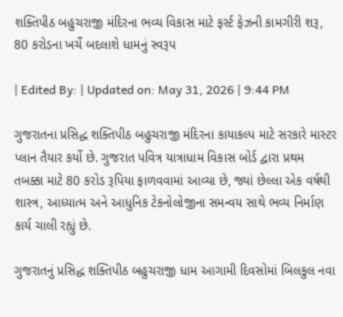શક્તિપીઠ બહુચરાજી મંદિરના ભવ્ય વિકાસ માટે ફર્સ્ટ ફેઝની કામગીરી શરૂ, 80 કરોડના ખર્ચે બદલાશે ધામનું સ્વરૂપ

| Edited By: | Updated on: May 31, 2026 | 9:44 PM

ગુજરાતના પ્રસિદ્ધ શક્તિપીઠ બહુચરાજી મંદિરના કાયાકલ્પ માટે સરકારે માસ્ટર પ્લાન તૈયાર કર્યો છે. ગુજરાત પવિત્ર યાત્રાધામ વિકાસ બોર્ડ દ્વારા પ્રથમ તબક્કા માટે 80 કરોડ રૂપિયા ફાળવવામાં આવ્યા છે, જ્યાં છેલ્લા એક વર્ષથી શાસ્ત્ર, આધ્યાત્મ અને આધુનિક ટેકનોલોજીના સમન્વય સાથે ભવ્ય નિર્માણ કાર્ય ચાલી રહ્યું છે.

ગુજરાતનું પ્રસિદ્ધ શક્તિપીઠ બહુચરાજી ધામ આગામી દિવસોમાં બિલકુલ નવા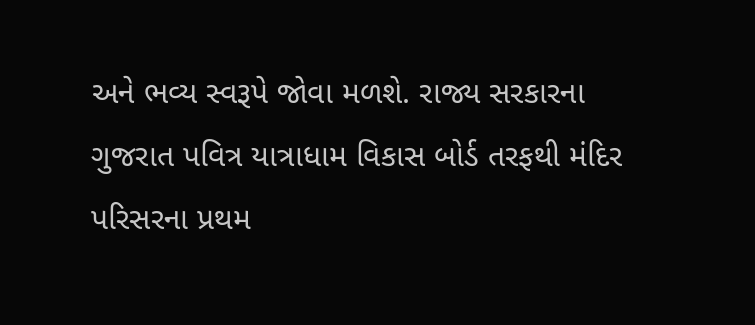અને ભવ્ય સ્વરૂપે જોવા મળશે. રાજ્ય સરકારના ગુજરાત પવિત્ર યાત્રાધામ વિકાસ બોર્ડ તરફથી મંદિર પરિસરના પ્રથમ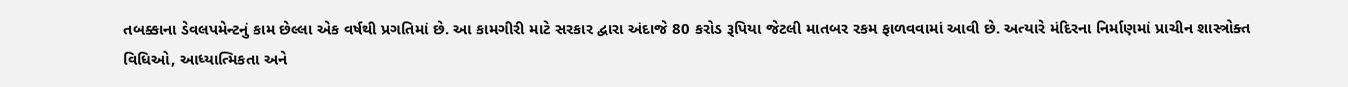તબક્કાના ડેવલપમેન્ટનું કામ છેલ્લા એક વર્ષથી પ્રગતિમાં છે. આ કામગીરી માટે સરકાર દ્વારા અંદાજે 80 કરોડ રૂપિયા જેટલી માતબર રકમ ફાળવવામાં આવી છે. અત્યારે મંદિરના નિર્માણમાં પ્રાચીન શાસ્ત્રોક્ત વિધિઓ, આધ્યાત્મિકતા અને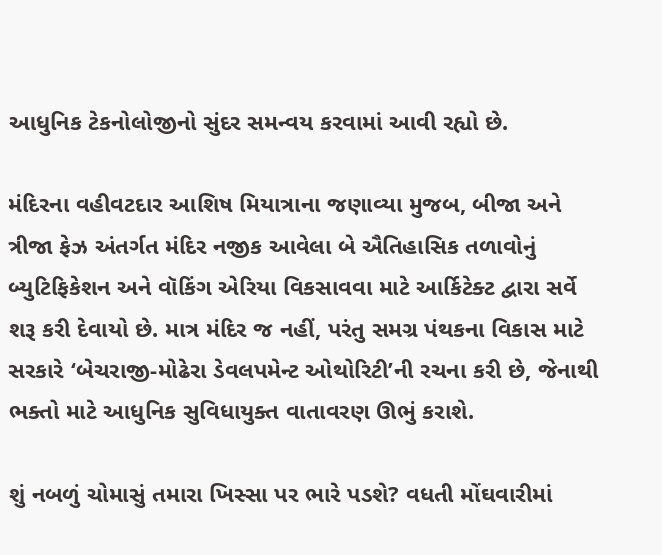આધુનિક ટેકનોલોજીનો સુંદર સમન્વય કરવામાં આવી રહ્યો છે.

મંદિરના વહીવટદાર આશિષ મિયાત્રાના જણાવ્યા મુજબ, બીજા અને ત્રીજા ફેઝ અંતર્ગત મંદિર નજીક આવેલા બે ઐતિહાસિક તળાવોનું બ્યુટિફિકેશન અને વૉકિંગ એરિયા વિકસાવવા માટે આર્કિટેક્ટ દ્વારા સર્વે શરૂ કરી દેવાયો છે. માત્ર મંદિર જ નહીં, પરંતુ સમગ્ર પંથકના વિકાસ માટે સરકારે ‘બેચરાજી-મોઢેરા ડેવલપમેન્ટ ઓથોરિટી’ની રચના કરી છે, જેનાથી ભક્તો માટે આધુનિક સુવિધાયુક્ત વાતાવરણ ઊભું કરાશે.

શું નબળું ચોમાસું તમારા ખિસ્સા પર ભારે પડશે? વધતી મોંઘવારીમાં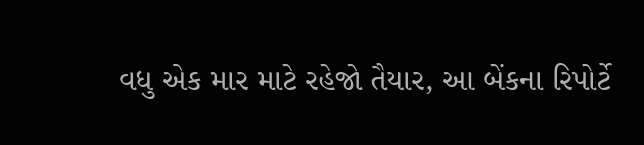વધુ એક માર માટે રહેજો તૈયાર, આ બેંકના રિપોર્ટે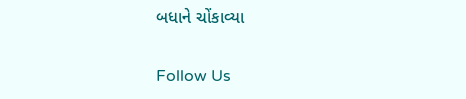બધાને ચોંકાવ્યા

Follow Us